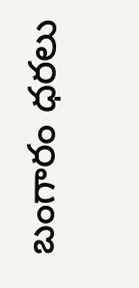బంగారం ధరలు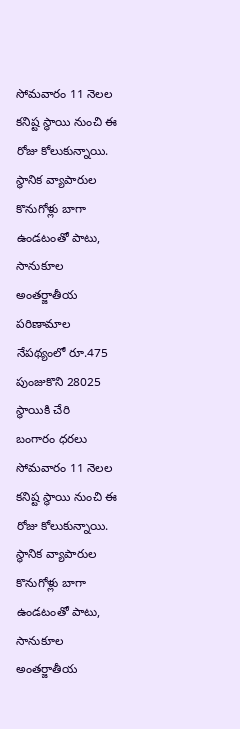సోమవారం 11 నెలల కనిష్ట స్థాయి నుంచి ఈ రోజు కోలుకున్నాయి. స్థానిక వ్యాపారుల కొనుగోళ్లు బాగా ఉండటంతో పాటు, సానుకూల అంతర్జాతీయ పరిణామాల నేపథ్యంలో రూ.475 పుంజుకొని 28025 స్థాయికి చేరి
బంగారం ధరలు సోమవారం 11 నెలల కనిష్ట స్థాయి నుంచి ఈ రోజు కోలుకున్నాయి. స్థానిక వ్యాపారుల కొనుగోళ్లు బాగా ఉండటంతో పాటు, సానుకూల అంతర్జాతీయ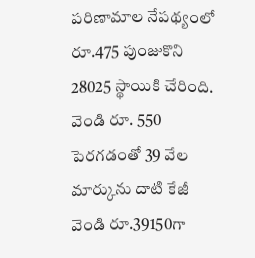పరిణామాల నేపథ్యంలో రూ.475 పుంజుకొని 28025 స్థాయికి చేరింది. వెండి రూ. 550 పెరగడంతో 39 వేల మార్కును దాటి కేజీ వెండి రూ.39150గా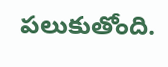పలుకుతోంది.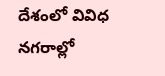దేశంలో వివిధ నగరాల్లో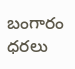బంగారం ధరలు